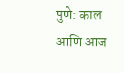पुणे: काल आणि आज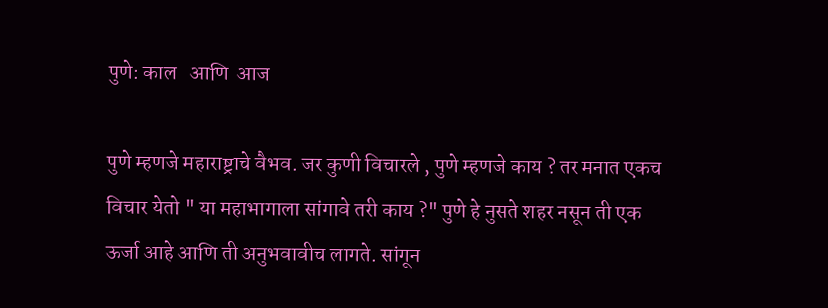पुणे: काल   आणि  आज

पुणे म्हणजे महाराष्ट्राचे वैभव. जर कुणी विचारले , पुणे म्हणजे काय ? तर मनात एकच विचार येतो " या महाभागाला सांगावे तरी काय ?" पुणे हे नुसते शहर नसून ती एक ऊर्जा आहे आणि ती अनुभवावीच लागते. सांगून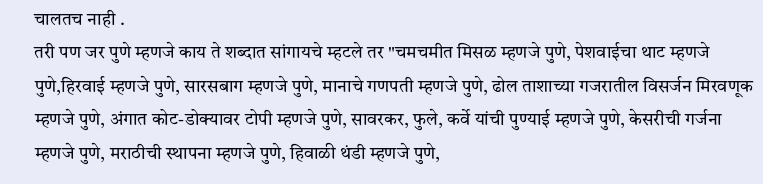चालतच नाही .
तरी पण जर पुणे म्हणजे काय ते शब्दात सांगायचे म्हटले तर "चमचमीत मिसळ म्हणजे पुणे, पेशवाईचा थाट म्हणजे पुणे,हिरवाई म्हणजे पुणे, सारसबाग म्हणजे पुणे, मानाचे गणपती म्हणजे पुणे, ढोल ताशाच्या गजरातील विसर्जन मिरवणूक म्हणजे पुणे, अंगात कोट-डोक्यावर टोपी म्हणजे पुणे, सावरकर, फुले, कर्वे यांची पुण्याई म्हणजे पुणे, केसरीची गर्जना म्हणजे पुणे, मराठीची स्थापना म्हणजे पुणे, हिवाळी थंडी म्हणजे पुणे,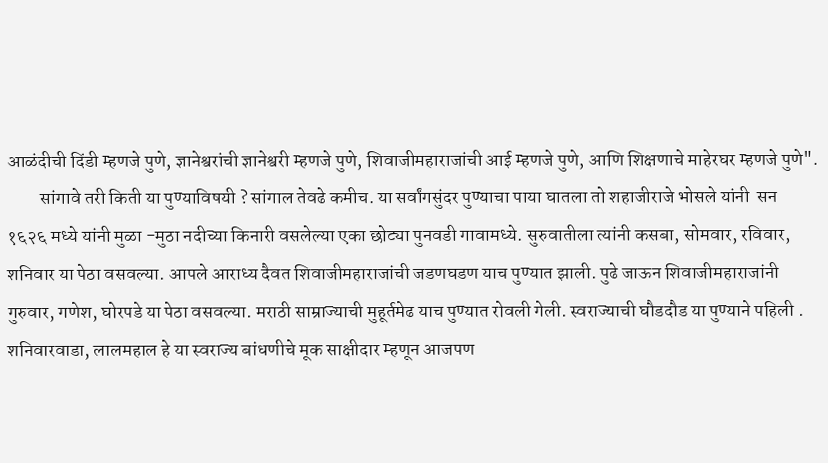आळंदीची दिंडी म्हणजे पुणे, ज्ञानेश्वरांची ज्ञानेश्वरी म्हणजे पुणे, शिवाजीमहाराजांची आई म्हणजे पुणे, आणि शिक्षणाचे माहेरघर म्हणजे पुणे".
         सांगावे तरी किती या पुण्याविषयी ? सांगाल तेवढे कमीच. या सर्वांगसुंदर पुण्याचा पाया घातला तो शहाजीराजे भोसले यांनी  सन १६२६ मध्ये यांनी मुळा -मुठा नदीच्या किनारी वसलेल्या एका छोट्या पुनवडी गावामध्ये. सुरुवातीला त्यांनी कसबा, सोमवार, रविवार, शनिवार या पेठा वसवल्या. आपले आराध्य दैवत शिवाजीमहाराजांची जडणघडण याच पुण्यात झाली. पुढे जाऊन शिवाजीमहाराजांनी गुरुवार, गणेश, घोरपडे या पेठा वसवल्या. मराठी साम्राज्याची मुहूर्तमेढ याच पुण्यात रोवली गेली. स्वराज्याची घौडदौड या पुण्याने पहिली . शनिवारवाडा, लालमहाल हे या स्वराज्य बांधणीचे मूक साक्षीदार म्हणून आजपण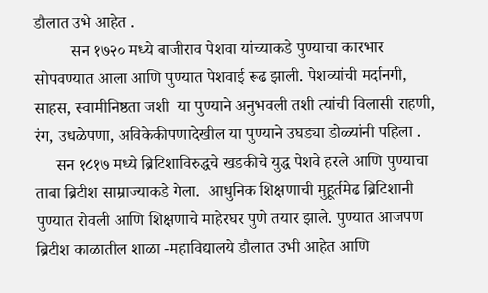डौलात उभे आहेत .
         सन १७२० मध्ये बाजीराव पेशवा यांच्याकडे पुण्याचा कारभार सोपवण्यात आला आणि पुण्यात पेशवाई रूढ झाली. पेशव्यांची मर्दानगी, साहस, स्वामीनिष्ठता जशी  या पुण्याने अनुभवली तशी त्यांची विलासी राहणी, रंग, उधळेपणा, अविकेकीपणादेखील या पुण्याने उघड्या डोळ्यांनी पहिला .
     सन १८१७ मध्ये ब्रिटिशाविरुद्धचे खडकीचे युद्ध पेशवे हरले आणि पुण्याचा ताबा ब्रिटीश साम्राज्याकडे गेला.  आधुनिक शिक्षणाची मुहूर्तमेढ ब्रिटिशानी पुण्यात रोवली आणि शिक्षणाचे माहेरघर पुणे तयार झाले. पुण्यात आजपण ब्रिटीश काळातील शाळा -महाविद्यालये डौलात उभी आहेत आणि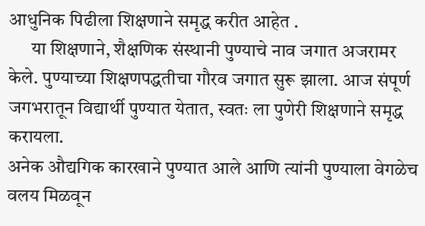आधुनिक पिढीला शिक्षणाने समृद्ध करीत आहेत .
      या शिक्षणाने, शैक्षणिक संस्थानी पुण्याचे नाव जगात अजरामर केले. पुण्याच्या शिक्षणपद्धतीचा गौरव जगात सुरू झाला. आज संपूर्ण जगभरातून विद्यार्थी पुण्यात येतात, स्वतः ला पुणेरी शिक्षणाने समृद्ध करायला.
अनेक औद्यगिक कारखाने पुण्यात आले आणि त्यांनी पुण्याला वेगळेच वलय मिळवून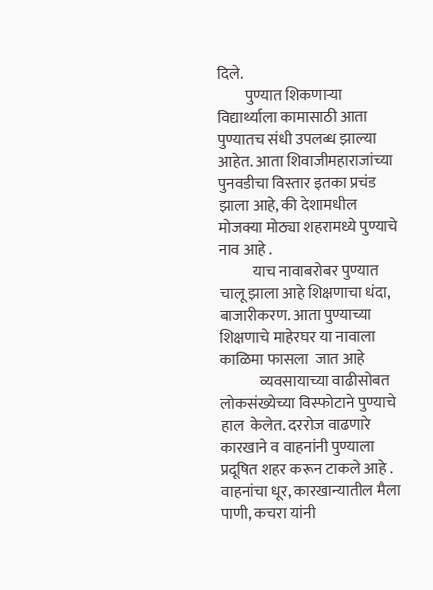दिले.
         पुण्यात शिकणाऱ्या विद्यार्थ्याला कामासाठी आता पुण्यातच संधी उपलब्ध झाल्या आहेत. आता शिवाजीमहाराजांच्या पुनवडीचा विस्तार इतका प्रचंड झाला आहे, की देशामधील मोजक्या मोठ्या शहरामध्ये पुण्याचे नाव आहे .
           याच नावाबरोबर पुण्यात चालू झाला आहे शिक्षणाचा धंदा, बाजारीकरण. आता पुण्याच्या शिक्षणाचे माहेरघर या नावाला काळिमा फासला  जात आहे
             व्यवसायाच्या वाढीसोबत लोकसंख्येच्या विस्फोटाने पुण्याचे हाल  केलेत. दररोज वाढणारे कारखाने व वाहनांनी पुण्याला प्रदूषित शहर करून टाकले आहे . वाहनांचा धूर, कारखान्यातील मैला पाणी, कचरा यांनी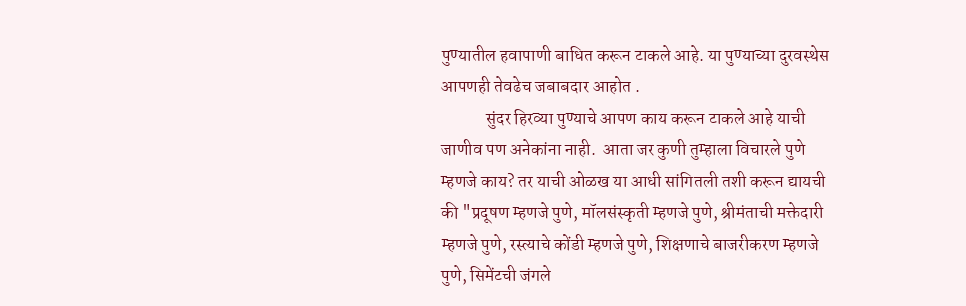पुण्यातील हवापाणी बाधित करून टाकले आहे. या पुण्याच्या दुरवस्थेस  आपणही तेवढेच जबाबदार आहोत .
             सुंदर हिरव्या पुण्याचे आपण काय करून टाकले आहे याची जाणीव पण अनेकांना नाही.  आता जर कुणी तुम्हाला विचारले पुणे म्हणजे काय? तर याची ओळख या आधी सांगितली तशी करून द्यायची की "प्रदूषण म्हणजे पुणे, मॉलसंस्कृती म्हणजे पुणे, श्रीमंताची मक्तेदारी म्हणजे पुणे, रस्त्याचे कोंडी म्हणजे पुणे, शिक्षणाचे बाजरीकरण म्हणजे पुणे, सिमेंटची जंगले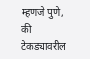म्हणजे पुणे, की टेकड्यावरील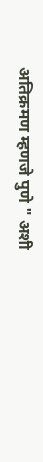अतिक्रमण म्हणजे पुणे " अशी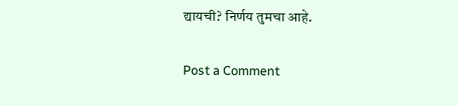द्यायची? निर्णय तुमचा आहे.

Post a Comment